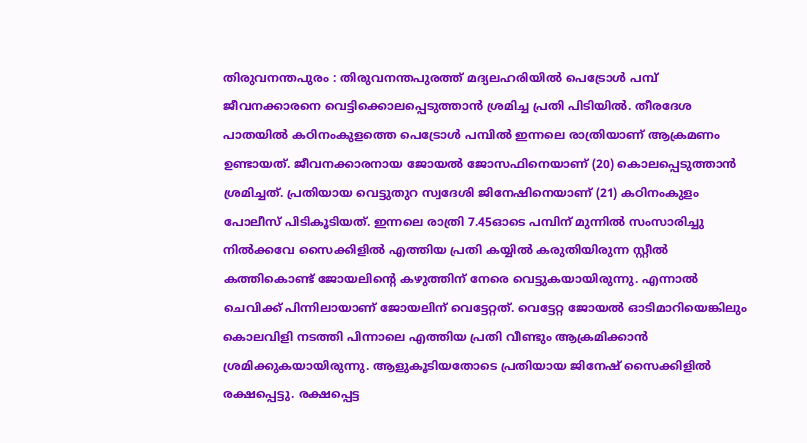തിരുവനന്തപുരം : തിരുവനന്തപുരത്ത് മദ്യലഹരിയിൽ പെട്രോൾ പമ്പ് ജീവനക്കാരനെ വെട്ടിക്കൊലപ്പെടുത്താൻ ശ്രമിച്ച പ്രതി പിടിയിൽ. തീരദേശ പാതയിൽ കഠിനംകുളത്തെ പെട്രോൾ പമ്പിൽ ഇന്നലെ രാത്രിയാണ് ആക്രമണം ഉണ്ടായത്. ജീവനക്കാരനായ ജോയൽ ജോസഫിനെയാണ് (20) കൊലപ്പെടുത്താൻ ശ്രമിച്ചത്. പ്രതിയായ വെട്ടുതുറ സ്വദേശി ജിനേഷിനെയാണ് (21) കഠിനംകുളം പോലീസ് പിടികൂടിയത്. ഇന്നലെ രാത്രി 7.45ഓടെ പമ്പിന് മുന്നിൽ സംസാരിച്ചു നിൽക്കവേ സൈക്കിളിൽ എത്തിയ പ്രതി കയ്യിൽ കരുതിയിരുന്ന സ്റ്റീൽ കത്തികൊണ്ട് ജോയലിന്റെ കഴുത്തിന് നേരെ വെട്ടുകയായിരുന്നു. എന്നാൽ ചെവിക്ക് പിന്നിലായാണ് ജോയലിന് വെട്ടേറ്റത്. വെട്ടേറ്റ ജോയൽ ഓടിമാറിയെങ്കിലും കൊലവിളി നടത്തി പിന്നാലെ എത്തിയ പ്രതി വീണ്ടും ആക്രമിക്കാൻ ശ്രമിക്കുകയായിരുന്നു. ആളുകൂടിയതോടെ പ്രതിയായ ജിനേഷ് സൈക്കിളിൽ രക്ഷപ്പെട്ടു. രക്ഷപ്പെട്ട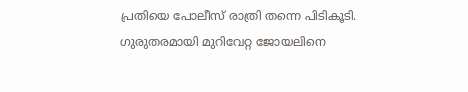പ്രതിയെ പോലീസ് രാത്രി തന്നെ പിടികൂടി.
ഗുരുതരമായി മുറിവേറ്റ ജോയലിനെ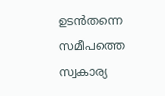ഉടൻതന്നെ സമീപത്തെ സ്വകാര്യ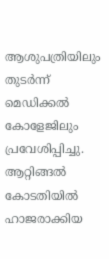ആശുപത്രിയിലും തുടർന്ന് മെഡിക്കൽ കോളേജിലും പ്രവേശിപ്പിച്ചു. ആറ്റിങ്ങൽ കോടതിയിൽ ഹാജരാക്കിയ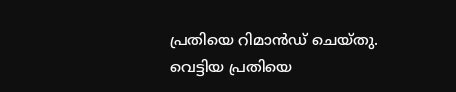പ്രതിയെ റിമാൻഡ് ചെയ്തു. വെട്ടിയ പ്രതിയെ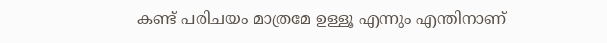കണ്ട് പരിചയം മാത്രമേ ഉള്ളൂ എന്നും എന്തിനാണ്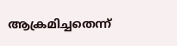ആക്രമിച്ചതെന്ന്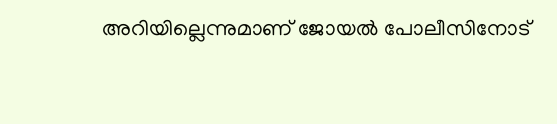അറിയില്ലെന്നുമാണ് ജോയൽ പോലീസിനോട്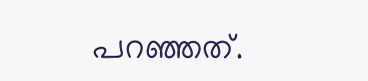പറഞ്ഞത്.